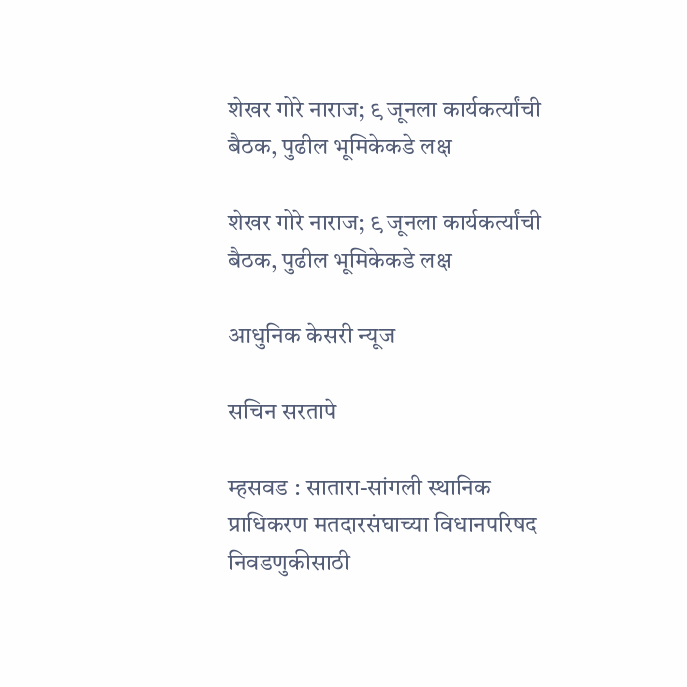शेखर गोरे नाराज; ९ जूनला कार्यकर्त्यांची बैठक, पुढील भूमिकेकडे लक्ष

शेखर गोरे नाराज; ९ जूनला कार्यकर्त्यांची बैठक, पुढील भूमिकेकडे लक्ष

आधुनिक केसरी न्यूज

सचिन सरतापे

म्हसवड : सातारा-सांगली स्थानिक प्राधिकरण मतदारसंघाच्या विधानपरिषद निवडणुकीसाठी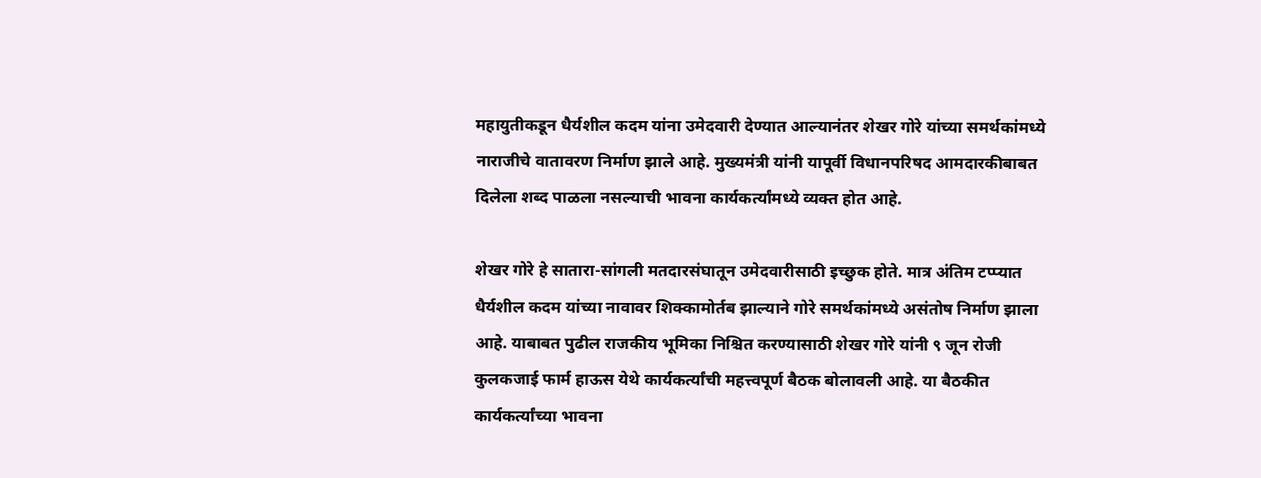महायुतीकडून धैर्यशील कदम यांना उमेदवारी देण्यात आल्यानंतर शेखर गोरे यांच्या समर्थकांमध्ये नाराजीचे वातावरण निर्माण झाले आहे. मुख्यमंत्री यांनी यापूर्वी विधानपरिषद आमदारकीबाबत दिलेला शब्द पाळला नसल्याची भावना कार्यकर्त्यांमध्ये व्यक्त होत आहे.

शेखर गोरे हे सातारा-सांगली मतदारसंघातून उमेदवारीसाठी इच्छुक होते. मात्र अंतिम टप्प्यात धैर्यशील कदम यांच्या नावावर शिक्कामोर्तब झाल्याने गोरे समर्थकांमध्ये असंतोष निर्माण झाला आहे. याबाबत पुढील राजकीय भूमिका निश्चित करण्यासाठी शेखर गोरे यांनी ९ जून रोजी कुलकजाई फार्म हाऊस येथे कार्यकर्त्यांची महत्त्वपूर्ण बैठक बोलावली आहे. या बैठकीत कार्यकर्त्यांच्या भावना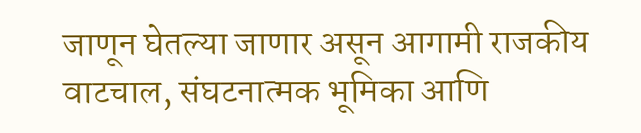जाणून घेतल्या जाणार असून आगामी राजकीय वाटचाल, संघटनात्मक भूमिका आणि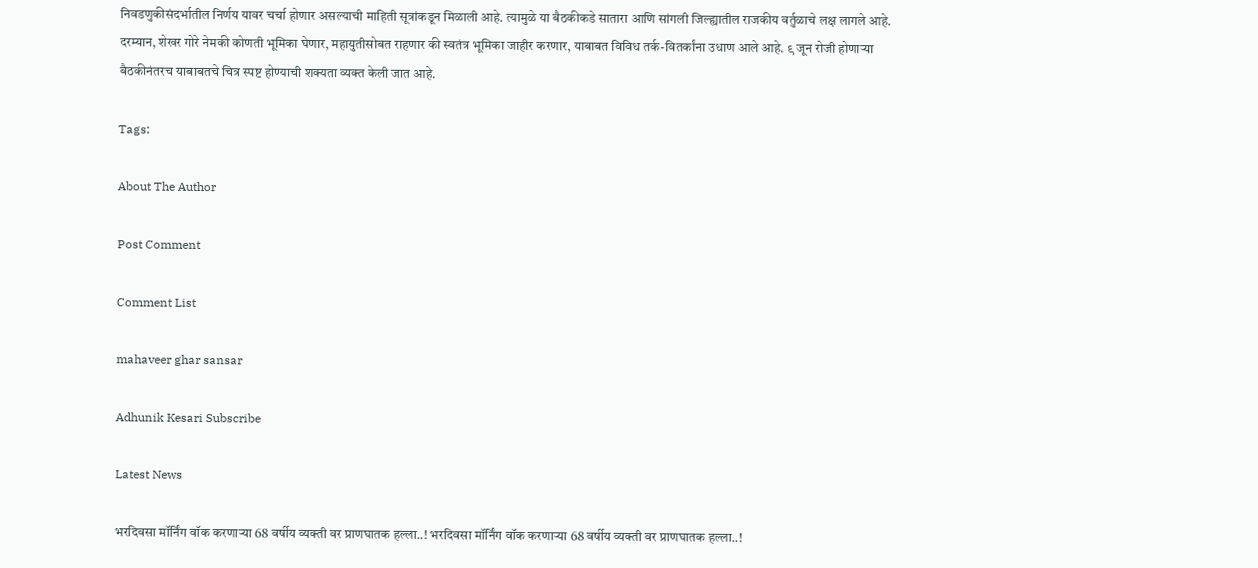निवडणुकीसंदर्भातील निर्णय यावर चर्चा होणार असल्याची माहिती सूत्रांकडून मिळाली आहे. त्यामुळे या बैठकीकडे सातारा आणि सांगली जिल्ह्यातील राजकीय वर्तुळाचे लक्ष लागले आहे. दरम्यान, शेखर गोरे नेमकी कोणती भूमिका घेणार, महायुतीसोबत राहणार की स्वतंत्र भूमिका जाहीर करणार, याबाबत विविध तर्क-वितर्कांना उधाण आले आहे. ९ जून रोजी होणाऱ्या बैठकीनंतरच याबाबतचे चित्र स्पष्ट होण्याची शक्यता व्यक्त केली जात आहे.

Tags:

About The Author

Post Comment

Comment List

mahaveer ghar sansar

Adhunik Kesari Subscribe

Latest News

भरदिवसा मॉर्निंग वॉक करणाऱ्या 68 वर्षीय व्यक्ती वर प्राणघातक हल्ला..! भरदिवसा मॉर्निंग वॉक करणाऱ्या 68 वर्षीय व्यक्ती वर प्राणघातक हल्ला..!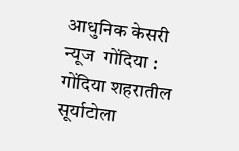आधुनिक केसरी न्यूज  गोंदिया :  गोंदिया शहरातील सूर्याटोला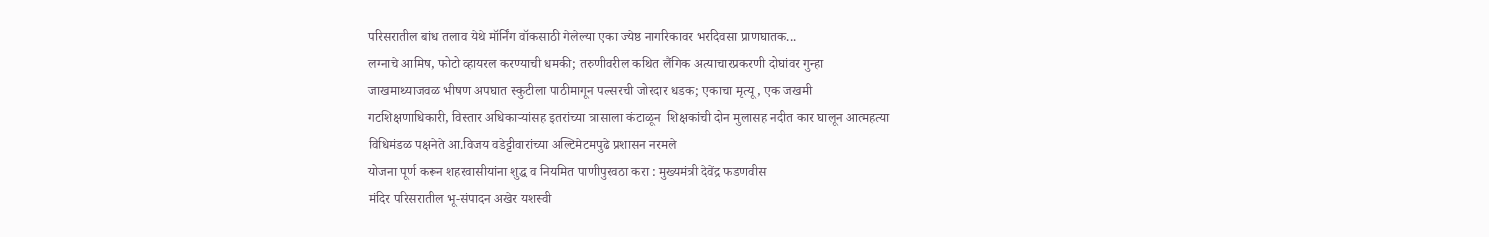परिसरातील बांध तलाव येथे मॉर्निंग वॉकसाठी गेलेल्या एका ज्येष्ठ नागरिकावर भरदिवसा प्राणघातक...
लग्नाचे आमिष, फोटो व्हायरल करण्याची धमकी; तरुणीवरील कथित लैंगिक अत्याचारप्रकरणी दोघांवर गुन्हा
जाखमाथ्याजवळ भीषण अपघात स्कुटीला पाठीमागून पल्सरची जोरदार धडक; एकाचा मृत्यू, एक जखमी
गटशिक्षणाधिकारी, विस्तार अधिकाऱ्यांसह इतरांच्या त्रासाला कंटाळून  शिक्षकांची दोन मुलासह नदीत कार घालून आत्महत्या
विधिमंडळ पक्षनेते आ.विजय वडेट्टीवारांच्या अल्टिमेटमपुढे प्रशासन नरमले
योजना पूर्ण करून शहरवासीयांना शुद्ध व नियमित पाणीपुरवठा करा : मुख्यमंत्री देवेंद्र फडणवीस
मंदिर परिसरातील भू-संपादन अखेर यशस्वी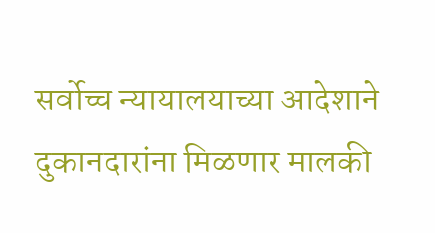सर्वोच्च न्यायालयाच्या आदेशाने दुकानदारांना मिळणार मालकी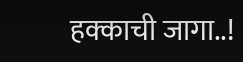हक्काची जागा..!